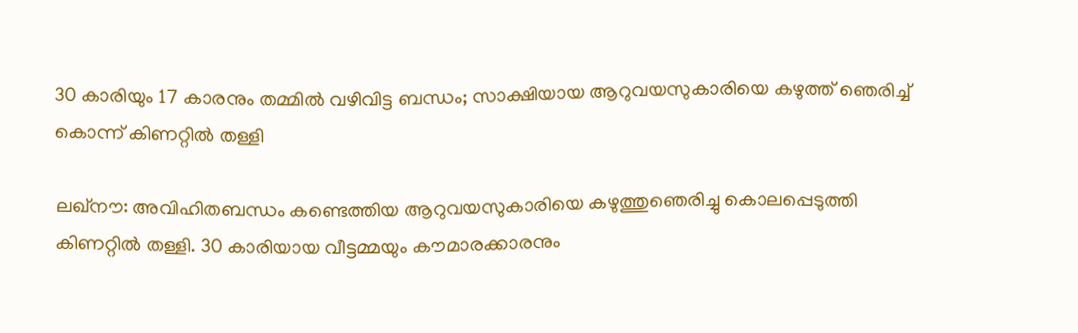30 കാരിയും 17 കാരനും തമ്മില്‍ വഴിവിട്ട ബന്ധം; സാക്ഷിയായ ആറുവയസുകാരിയെ കഴുത്ത് ഞെരിച്ച് കൊന്ന് കിണറ്റില്‍ തള്ളി

ലഖ്‌നൗ: അവിഹിതബന്ധം കണ്ടെത്തിയ ആറുവയസുകാരിയെ കഴുത്തുഞെരിച്ചു കൊലപ്പെടുത്തി കിണറ്റില്‍ തള്ളി. 30 കാരിയായ വീട്ടമ്മയും കൗമാരക്കാരനും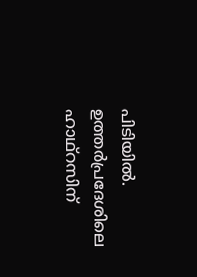പിടിയില്‍. ഉത്തര്‍പ്രദേശിലെ ഹാഥ്റസിന്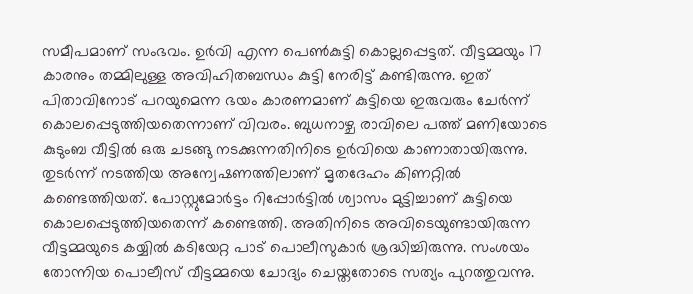സമീപമാണ് സംഭവം. ഉര്‍വി എന്ന പെണ്‍കുട്ടി കൊല്ലപ്പെട്ടത്. വീട്ടമ്മയും 17 കാരനും തമ്മിലുള്ള അവിഹിതബന്ധം കുട്ടി നേരിട്ട് കണ്ടിരുന്നു. ഇത് പിതാവിനോട് പറയുമെന്ന ഭയം കാരണമാണ് കുട്ടിയെ ഇരുവരും ചേര്‍ന്ന് കൊലപ്പെടുത്തിയതെന്നാണ് വിവരം. ബുധനാഴ്ച രാവിലെ പത്ത് മണിയോടെ കുടുംബ വീട്ടില്‍ ഒരു ചടങ്ങു നടക്കുന്നതിനിടെ ഉര്‍വിയെ കാണാതായിരുന്നു. തുടര്‍ന്ന് നടത്തിയ അന്വേഷണത്തിലാണ് മൃതദേഹം കിണറ്റില്‍ കണ്ടെത്തിയത്. പോസ്റ്റുമോര്‍ട്ടം റിപ്പോര്‍ട്ടില്‍ ശ്വാസം മുട്ടിച്ചാണ് കുട്ടിയെ കൊലപ്പെടുത്തിയതെന്ന് കണ്ടെത്തി. അതിനിടെ അവിടെയുണ്ടായിരുന്ന വീട്ടമ്മയുടെ കയ്യില്‍ കടിയേറ്റ പാട് പൊലീസുകാര്‍ ശ്രദ്ധിച്ചിരുന്നു. സംശയം തോന്നിയ പൊലീസ് വീട്ടമ്മയെ ചോദ്യം ചെയ്തതോടെ സത്യം പുറത്തുവന്നു.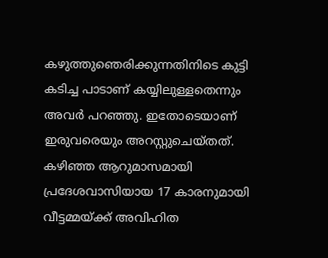കഴുത്തുഞെരിക്കുന്നതിനിടെ കുട്ടി കടിച്ച പാടാണ് കയ്യിലുള്ളതെന്നും അവര്‍ പറഞ്ഞു. ഇതോടെയാണ് ഇരുവരെയും അറസ്റ്റുചെയ്തത്. കഴിഞ്ഞ ആറുമാസമായി പ്രദേശവാസിയായ 17 കാരനുമായി വീട്ടമ്മയ്ക്ക് അവിഹിത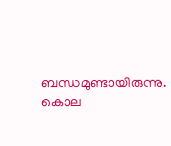ബന്ധമുണ്ടായിരുന്നു. കൊല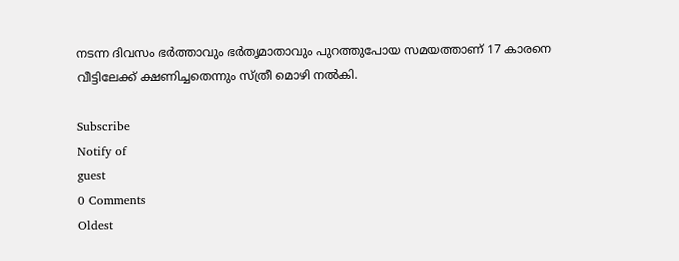നടന്ന ദിവസം ഭര്‍ത്താവും ഭര്‍തൃമാതാവും പുറത്തുപോയ സമയത്താണ് 17 കാരനെ വീട്ടിലേക്ക് ക്ഷണിച്ചതെന്നും സ്ത്രീ മൊഴി നല്‍കി.

Subscribe
Notify of
guest
0 Comments
Oldest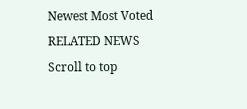Newest Most Voted
RELATED NEWS
Scroll to top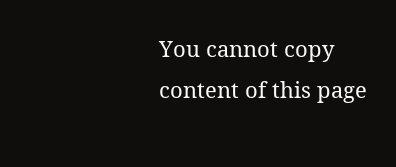You cannot copy content of this page